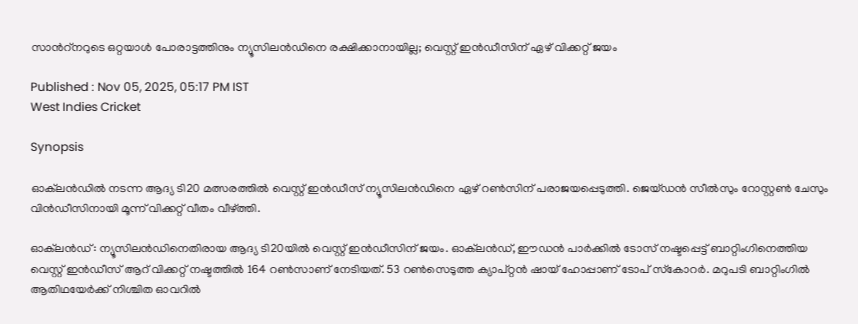സാന്‍റ്നറുടെ ഒറ്റയാള്‍ പോരാട്ടത്തിനും ന്യൂസിലന്‍ഡിനെ രക്ഷിക്കാനായില്ല; വെസ്റ്റ് ഇന്‍ഡീസിന് ഏഴ് വിക്കറ്റ് ജയം

Published : Nov 05, 2025, 05:17 PM IST
West Indies Cricket

Synopsis

ഓക്‌ലന്‍ഡില്‍ നടന്ന ആദ്യ ടി20 മത്സരത്തിൽ വെസ്റ്റ് ഇൻഡീസ് ന്യൂസിലൻഡിനെ ഏഴ് റൺസിന് പരാജയപ്പെടുത്തി. ജെയ്ഡൻ സീൽസും റോസ്റ്റൺ ചേസും വിൻഡീസിനായി മൂന്ന് വിക്കറ്റ് വീതം വീഴ്ത്തി.

ഓക്‌ലന്‍ഡ്: ന്യൂസിലന്‍ഡിനെതിരായ ആദ്യ ടി20യില്‍ വെസ്റ്റ് ഇന്‍ഡീസിന് ജയം. ഓക്‌ലന്‍ഡ്, ഈഡന്‍ പാര്‍ക്കില്‍ ടോസ് നഷ്ടപ്പെട്ട് ബാറ്റിംഗിനെത്തിയ വെസ്റ്റ് ഇന്‍ഡീസ് ആറ് വിക്കറ്റ് നഷ്ടത്തില്‍ 164 റണ്‍സാണ് നേടിയത്. 53 റണ്‍സെടുത്ത ക്യാപ്റ്റന്‍ ഷായ് ഹോപ്പാണ് ടോപ് സ്‌കോറര്‍. മറുപടി ബാറ്റിംഗില്‍ ആതിഥയേര്‍ക്ക് നിശ്ചിത ഓവറില്‍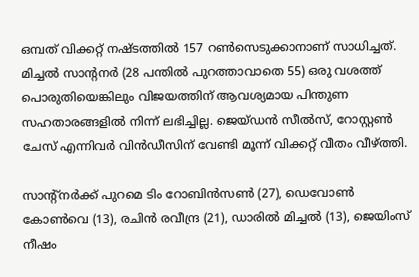ഒമ്പത് വിക്കറ്റ് നഷ്ടത്തില്‍ 157 റണ്‍സെടുക്കാനാണ് സാധിച്ചത്. മിച്ചല്‍ സാന്റനര്‍ (28 പന്തില്‍ പുറത്താവാതെ 55) ഒരു വശത്ത് പൊരുതിയെങ്കിലും വിജയത്തിന് ആവശ്യമായ പിന്തുണ സഹതാരങ്ങളില്‍ നിന്ന് ലഭിച്ചില്ല. ജെയ്ഡന്‍ സീല്‍സ്, റോസ്റ്റണ്‍ ചേസ് എന്നിവര്‍ വിന്‍ഡീസിന് വേണ്ടി മൂന്ന് വിക്കറ്റ് വീതം വീഴ്ത്തി.

സാന്റ്‌നര്‍ക്ക് പുറമെ ടിം റോബിന്‍സണ്‍ (27), ഡെവോണ്‍ കോണ്‍വെ (13), രചിന്‍ രവീന്ദ്ര (21), ഡാരില്‍ മിച്ചല്‍ (13), ജെയിംസ് നീഷം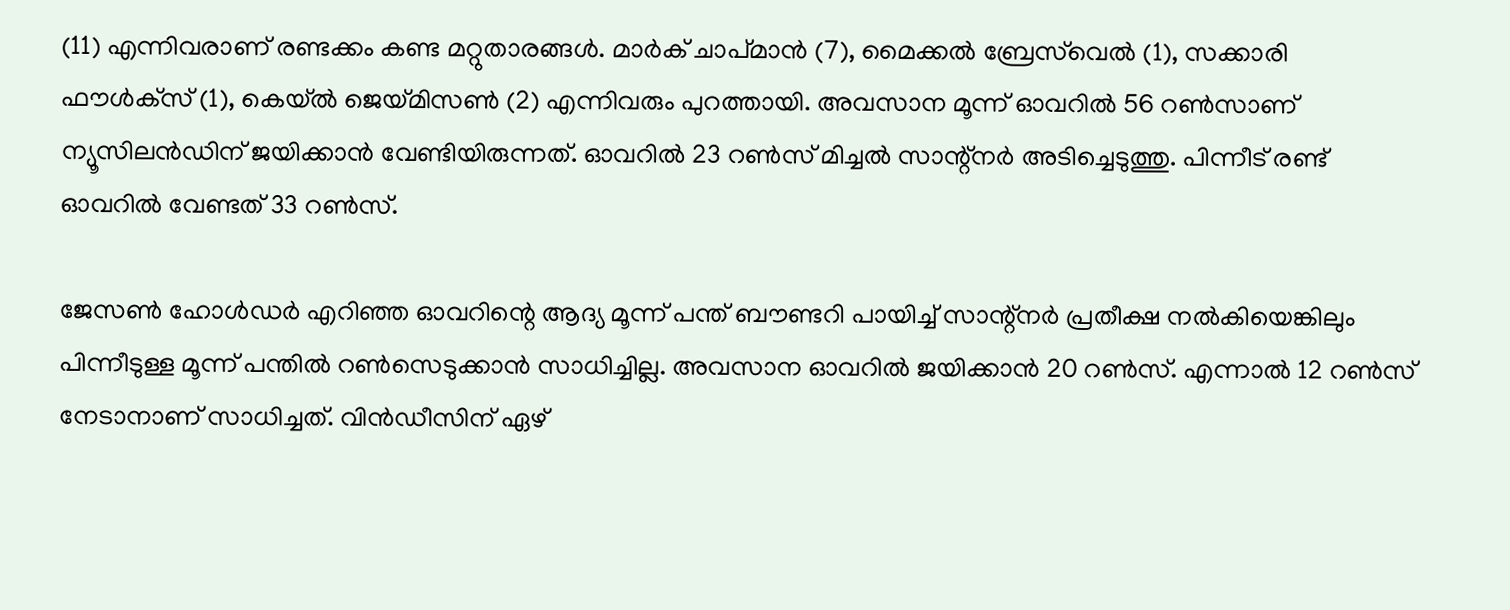(11) എന്നിവരാണ് രണ്ടക്കം കണ്ട മറ്റുതാരങ്ങള്‍. മാര്‍ക് ചാപ്മാന്‍ (7), മൈക്കല്‍ ബ്രേസ്‌വെല്‍ (1), സക്കാരി ഫൗള്‍ക്‌സ് (1), കെയ്ല്‍ ജെയ്മിസണ്‍ (2) എന്നിവരും പുറത്തായി. അവസാന മൂന്ന് ഓവറില്‍ 56 റണ്‍സാണ് ന്യൂസിലന്‍ഡിന് ജയിക്കാന്‍ വേണ്ടിയിരുന്നത്. ഓവറില്‍ 23 റണ്‍സ് മിച്ചല്‍ സാന്റ്‌നര്‍ അടിച്ചെടുത്തു. പിന്നീട് രണ്ട് ഓവറില്‍ വേണ്ടത് 33 റണ്‍സ്.

ജേസണ്‍ ഹോള്‍ഡര്‍ എറിഞ്ഞ ഓവറിന്റെ ആദ്യ മൂന്ന് പന്ത് ബൗണ്ടറി പായിച്ച് സാന്റ്‌നര്‍ പ്രതീക്ഷ നല്‍കിയെങ്കിലും പിന്നീടുള്ള മൂന്ന് പന്തില്‍ റണ്‍സെടുക്കാന്‍ സാധിച്ചില്ല. അവസാന ഓവറില്‍ ജയിക്കാന്‍ 20 റണ്‍സ്. എന്നാല്‍ 12 റണ്‍സ് നേടാനാണ് സാധിച്ചത്. വിന്‍ഡീസിന് ഏഴ്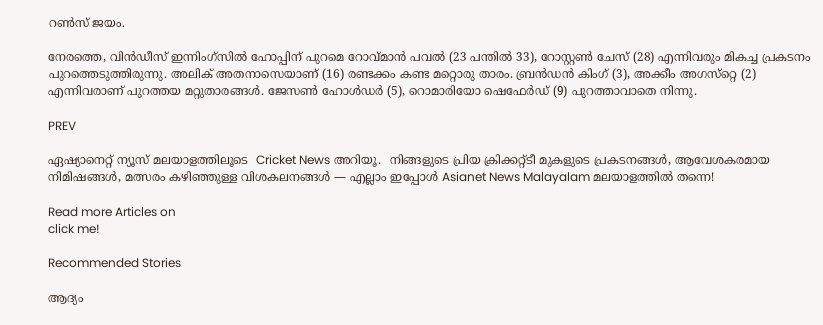റണ്‍സ് ജയം.

നേരത്തെ, വിന്‍ഡീസ് ഇന്നിംഗ്‌സില്‍ ഹോപ്പിന് പുറമെ റോവ്മാന്‍ പവല്‍ (23 പന്തില്‍ 33), റോസ്റ്റണ്‍ ചേസ് (28) എന്നിവരും മികച്ച പ്രകടനം പുറത്തെടുത്തിരുന്നു. അലിക് അതനാസെയാണ് (16) രണ്ടക്കം കണ്ട മറ്റൊരു താരം. ബ്രന്‍ഡന്‍ കിംഗ് (3), അക്കീം അഗസ്‌റ്റെ (2) എന്നിവരാണ് പുറത്തയ മറ്റുതാരങ്ങള്‍. ജേസണ്‍ ഹോള്‍ഡര്‍ (5), റൊമാരിയോ ഷെഫേര്‍ഡ് (9) പുറത്താവാതെ നിന്നു.

PREV

ഏഷ്യാനെറ്റ് ന്യൂസ് മലയാളത്തിലൂടെ  Cricket News അറിയൂ.  നിങ്ങളുടെ പ്രിയ ക്രിക്കറ്റ്ടീ മുകളുടെ പ്രകടനങ്ങൾ, ആവേശകരമായ നിമിഷങ്ങൾ, മത്സരം കഴിഞ്ഞുള്ള വിശകലനങ്ങൾ — എല്ലാം ഇപ്പോൾ Asianet News Malayalam മലയാളത്തിൽ തന്നെ!

Read more Articles on
click me!

Recommended Stories

ആദ്യം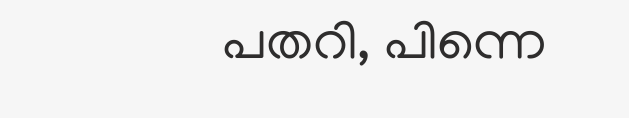പതറി, പിന്നെ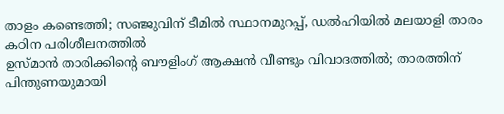താളം കണ്ടെത്തി; സഞ്ജുവിന് ടീമില്‍ സ്ഥാനമുറപ്പ്, ഡല്‍ഹിയില്‍ മലയാളി താരം കഠിന പരിശീലനത്തില്‍
ഉസ്മാന്‍ താരിക്കിന്റെ ബൗളിംഗ് ആക്ഷന്‍ വീണ്ടും വിവാദത്തില്‍; താരത്തിന് പിന്തുണയുമായി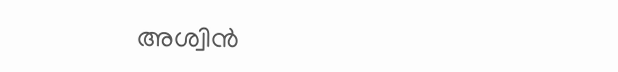അശ്വിന്‍